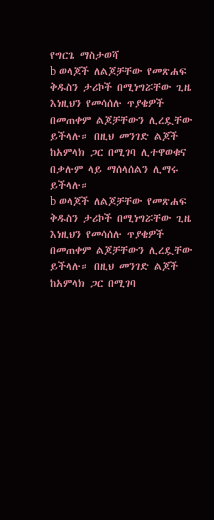የግርጌ ማስታወሻ
b ወላጆች ለልጆቻቸው የመጽሐፍ ቅዱስን ታሪኮች በሚነግሯቸው ጊዜ እነዚህን የመሳሰሉ ጥያቄዎች በመጠቀም ልጆቻቸውን ሊረዷቸው ይችላሉ። በዚህ መንገድ ልጆች ከአምላክ ጋር በሚገባ ሊተዋወቁና በቃሉም ላይ ማሰላሰልን ሊማሩ ይችላሉ።
b ወላጆች ለልጆቻቸው የመጽሐፍ ቅዱስን ታሪኮች በሚነግሯቸው ጊዜ እነዚህን የመሳሰሉ ጥያቄዎች በመጠቀም ልጆቻቸውን ሊረዷቸው ይችላሉ። በዚህ መንገድ ልጆች ከአምላክ ጋር በሚገባ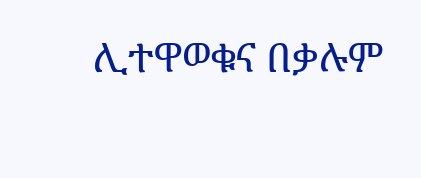ሊተዋወቁና በቃሉም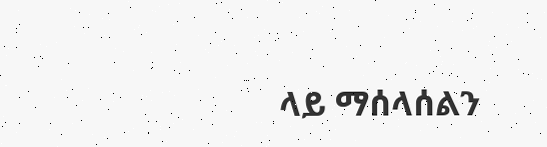ላይ ማሰላሰልን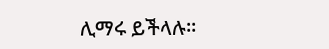ሊማሩ ይችላሉ።